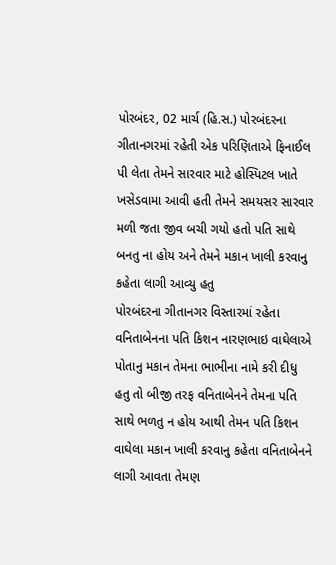પોરબંદર, 02 માર્ચ (હિ.સ.) પોરબંદરના ગીતાનગરમાં રહેતી એક પરિણિતાએ ફિનાઈલ પી લેતા તેમને સારવાર માટે હોસ્પિટલ ખાતે ખસેડવામા આવી હતી તેમને સમયસર સારવાર મળી જતા જીવ બચી ગયો હતો પતિ સાથે બનતુ ના હોય અને તેમને મકાન ખાલી કરવાનુ કહેતા લાગી આવ્યુ હતુ
પોરબંદરના ગીતાનગર વિસ્તારમાં રહેતા વનિતાબેનના પતિ કિશન નારણભાઇ વાઘેલાએ પોતાનુ મકાન તેમના ભાભીના નામે કરી દીધુ હતુ તો બીજી તરફ વનિતાબેનને તેમના પતિ સાથે ભળતુ ન હોય આથી તેમન પતિ કિશન વાઘેલા મકાન ખાલી કરવાનુ કહેતા વનિતાબેનને લાગી આવતા તેમણ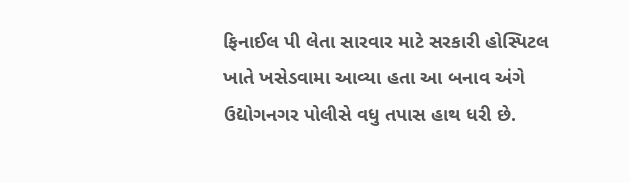ફિનાઈલ પી લેતા સારવાર માટે સરકારી હોસ્પિટલ ખાતે ખસેડવામા આવ્યા હતા આ બનાવ અંગે ઉદ્યોગનગર પોલીસે વધુ તપાસ હાથ ધરી છે.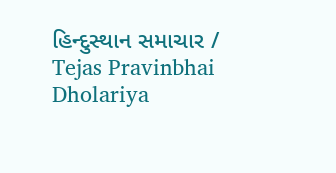હિન્દુસ્થાન સમાચાર / Tejas Pravinbhai Dholariya